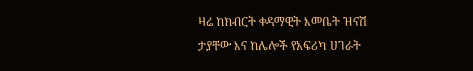ዛሬ ከክብርት ቀዳማዊት እመቤት ዝናሽ ታያቸው እና ከሌሎች የአፍሪካ ሀገራት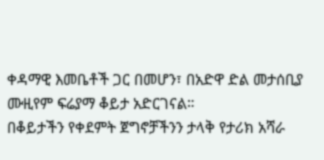ቀዳማዊ እመቤቶች ጋር በመሆን፣ በአድዋ ድል መታሰቢያ ሙዚየም ፍሬያማ ቆይታ አድርገናል።
በቆይታችን የቀደምት ጀግኖቻችንን ታላቅ የታሪክ አሻራ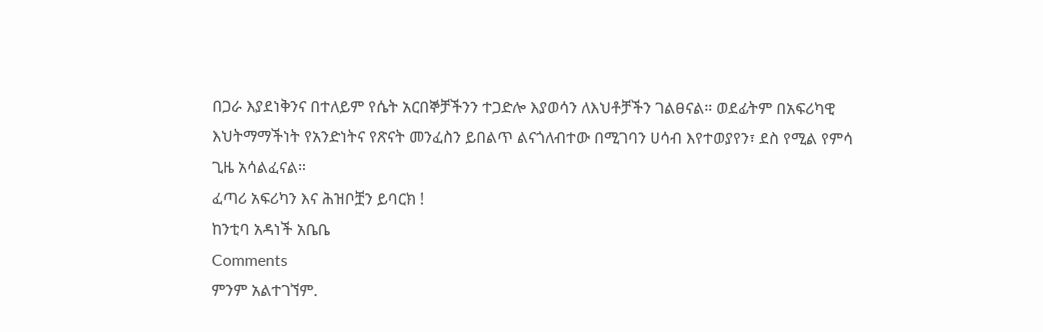በጋራ እያደነቅንና በተለይም የሴት አርበኞቻችንን ተጋድሎ እያወሳን ለእህቶቻችን ገልፀናል። ወደፊትም በአፍሪካዊ እህትማማችነት የአንድነትና የጽናት መንፈስን ይበልጥ ልናጎለብተው በሚገባን ሀሳብ እየተወያየን፣ ደስ የሚል የምሳ ጊዜ አሳልፈናል።
ፈጣሪ አፍሪካን እና ሕዝቦቿን ይባርክ !
ከንቲባ አዳነች አቤቤ
Comments
ምንም አልተገኘም.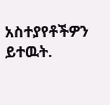አስተያየቶችዎን ይተዉት.